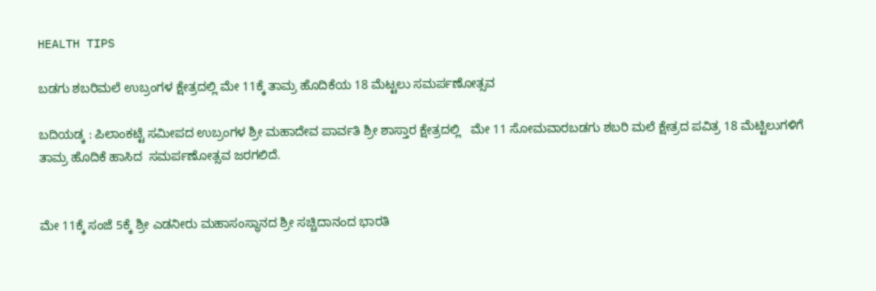HEALTH TIPS

ಬಡಗು ಶಬರಿಮಲೆ ಉಬ್ರಂಗಳ ಕ್ಷೇತ್ರದಲ್ಲಿ ಮೇ 11ಕ್ಕೆ ತಾಮ್ರ ಹೊದಿಕೆಯ 18 ಮೆಟ್ಟಲು ಸಮರ್ಪಣೋತ್ಸವ

ಬದಿಯಡ್ಕ : ಪಿಲಾಂಕಟ್ಟೆ ಸಮೀಪದ ಉಬ್ರಂಗಳ ಶ್ರೀ ಮಹಾದೇವ ಪಾರ್ವತಿ ಶ್ರೀ ಶಾಸ್ತಾರ ಕ್ಷೇತ್ರದಲ್ಲಿ   ಮೇ 11 ಸೋಮವಾರಬಡಗು ಶಬರಿ ಮಲೆ ಕ್ಷೇತ್ರದ ಪವಿತ್ರ 18 ಮೆಟ್ಟಿಲುಗಳಿಗೆ ತಾಮ್ರ ಹೊದಿಕೆ ಹಾಸಿದ  ಸಮರ್ಪಣೋತ್ಸವ ಜರಗಲಿದೆ.


ಮೇ 11ಕ್ಕೆ ಸಂಜೆ 5ಕ್ಕೆ ಶ್ರೀ ಎಡನೀರು ಮಹಾಸಂಸ್ಥಾನದ ಶ್ರೀ ಸಚ್ಚಿದಾನಂದ ಭಾರತಿ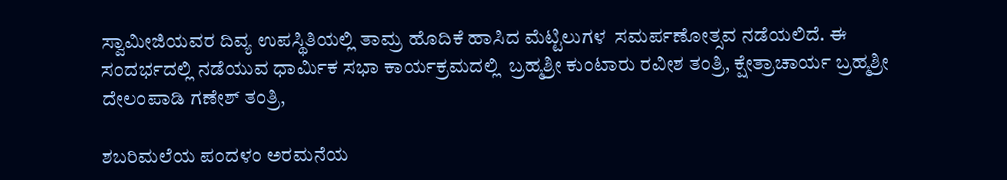ಸ್ವಾಮೀಜಿಯವರ ದಿವ್ಯ ಉಪಸ್ಥಿತಿಯಲ್ಲಿ ತಾಮ್ರ ಹೊದಿಕೆ ಹಾಸಿದ ಮೆಟ್ಟಿಲುಗಳ  ಸಮರ್ಪಣೋತ್ಸವ ನಡೆಯಲಿದೆ. ಈ ಸಂದರ್ಭದಲ್ಲಿ ನಡೆಯುವ ಧಾರ್ಮಿಕ ಸಭಾ ಕಾರ್ಯಕ್ರಮದಲ್ಲಿ  ಬ್ರಹ್ಮಶ್ರೀ ಕುಂಟಾರು ರವೀಶ ತಂತ್ರಿ, ಕ್ಷೇತ್ರಾಚಾರ್ಯ ಬ್ರಹ್ಮಶ್ರೀ ದೇಲಂಪಾಡಿ ಗಣೇಶ್ ತಂತ್ರಿ,

ಶಬರಿಮಲೆಯ ಪಂದಳಂ ಅರಮನೆಯ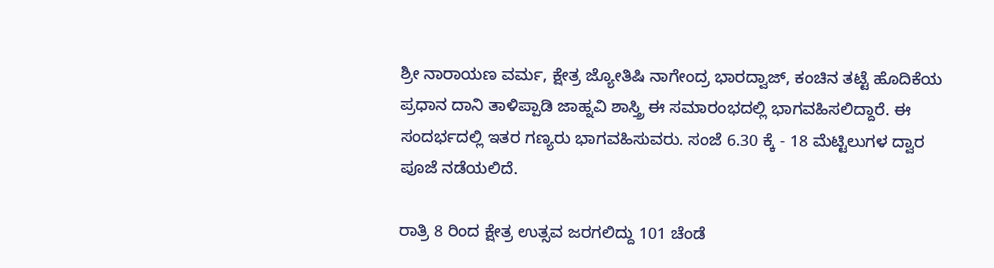ಶ್ರೀ ನಾರಾಯಣ ವರ್ಮ, ಕ್ಷೇತ್ರ ಜ್ಯೋತಿಷಿ ನಾಗೇಂದ್ರ ಭಾರದ್ವಾಜ್, ಕಂಚಿನ ತಟ್ಟೆ ಹೊದಿಕೆಯ ಪ್ರಧಾನ ದಾನಿ ತಾಳಿಪ್ಪಾಡಿ ಜಾಹ್ನವಿ ಶಾಸ್ತ್ರಿ ಈ ಸಮಾರಂಭದಲ್ಲಿ ಭಾಗವಹಿಸಲಿದ್ದಾರೆ. ಈ ಸಂದರ್ಭದಲ್ಲಿ ಇತರ ಗಣ್ಯರು ಭಾಗವಹಿಸುವರು. ಸಂಜೆ 6.30 ಕ್ಕೆ - 18 ಮೆಟ್ಟಿಲುಗಳ ದ್ವಾರ ಪೂಜೆ ನಡೆಯಲಿದೆ.

ರಾತ್ರಿ 8 ರಿಂದ ಕ್ಷೇತ್ರ ಉತ್ಸವ ಜರಗಲಿದ್ದು 101 ಚೆಂಡೆ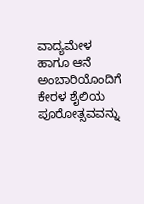ವಾದ್ಯಮೇಳ ಹಾಗೂ ಆನೆ ಅಂಬಾರಿಯೊಂದಿಗೆ ಕೇರಳ ಶೈಲಿಯ ಪೂರೋತ್ಸವವನ್ನು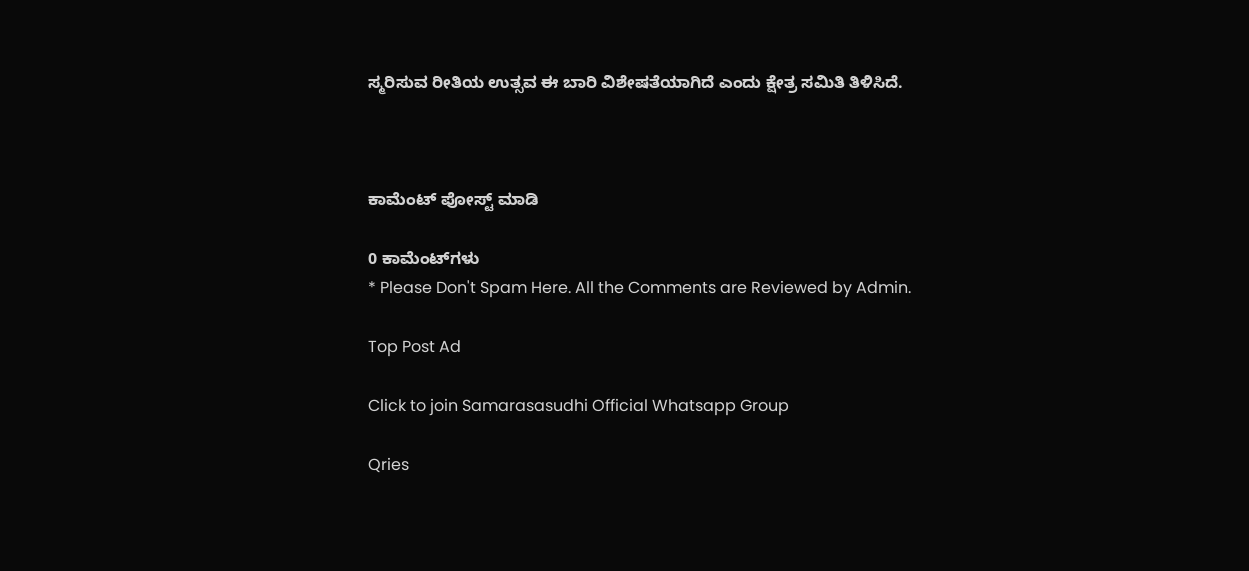ಸ್ಮರಿಸುವ ರೀತಿಯ ಉತ್ಸವ ಈ ಬಾರಿ ವಿಶೇಷತೆಯಾಗಿದೆ ಎಂದು ಕ್ಷೇತ್ರ ಸಮಿತಿ ತಿಳಿಸಿದೆ.



ಕಾಮೆಂಟ್‌‌ ಪೋಸ್ಟ್‌ ಮಾಡಿ

0 ಕಾಮೆಂಟ್‌ಗಳು
* Please Don't Spam Here. All the Comments are Reviewed by Admin.

Top Post Ad

Click to join Samarasasudhi Official Whatsapp Group

Qries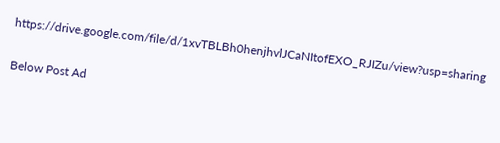https://drive.google.com/file/d/1xvTBLBh0henjhvlJCaNItofEXO_RJIZu/view?usp=sharing

Below Post Ad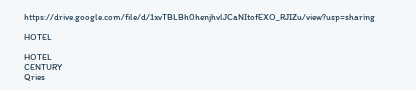https://drive.google.com/file/d/1xvTBLBh0henjhvlJCaNItofEXO_RJIZu/view?usp=sharing

HOTEL

HOTEL
CENTURY
Qries